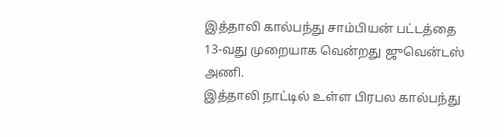இத்தாலி கால்பந்து சாம்பியன் பட்டத்தை 13-வது முறையாக வென்றது ஜுவென்டஸ் அணி.
இத்தாலி நாட்டில் உள்ள பிரபல கால்பந்து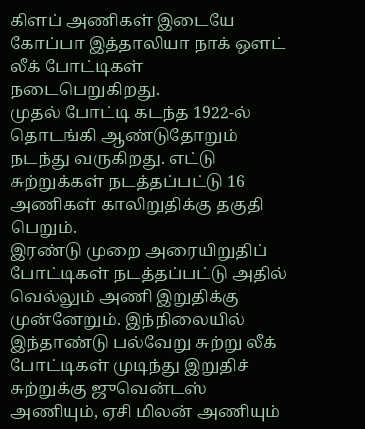கிளப் அணிகள் இடையே கோப்பா இத்தாலியா நாக் ஔட் லீக் போட்டிகள் நடைபெறுகிறது.
முதல் போட்டி கடந்த 1922-ல் தொடங்கி ஆண்டுதோறும் நடந்து வருகிறது. எட்டு சுற்றுக்கள் நடத்தப்பட்டு 16 அணிகள் காலிறுதிக்கு தகுதி பெறும்.
இரண்டு முறை அரையிறுதிப் போட்டிகள் நடத்தப்பட்டு அதில் வெல்லும் அணி இறுதிக்கு முன்னேறும். இந்நிலையில் இந்தாண்டு பல்வேறு சுற்று லீக் போட்டிகள் முடிந்து இறுதிச் சுற்றுக்கு ஜுவென்டஸ் அணியும், ஏசி மிலன் அணியும்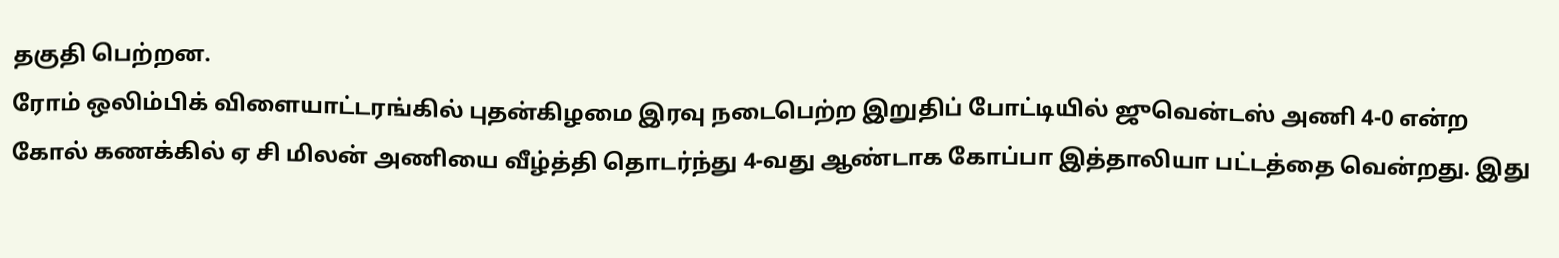தகுதி பெற்றன.
ரோம் ஒலிம்பிக் விளையாட்டரங்கில் புதன்கிழமை இரவு நடைபெற்ற இறுதிப் போட்டியில் ஜுவென்டஸ் அணி 4-0 என்ற கோல் கணக்கில் ஏ சி மிலன் அணியை வீழ்த்தி தொடர்ந்து 4-வது ஆண்டாக கோப்பா இத்தாலியா பட்டத்தை வென்றது. இது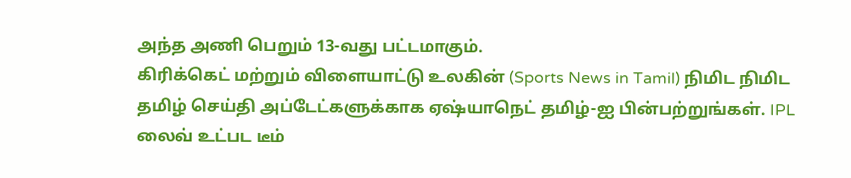அந்த அணி பெறும் 13-வது பட்டமாகும்.
கிரிக்கெட் மற்றும் விளையாட்டு உலகின் (Sports News in Tamil) நிமிட நிமிட தமிழ் செய்தி அப்டேட்களுக்காக ஏஷ்யாநெட் தமிழ்-ஐ பின்பற்றுங்கள். IPL லைவ் உட்பட டீம்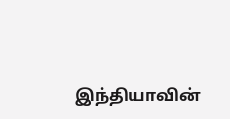இந்தியாவின்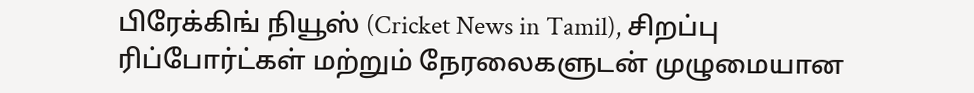பிரேக்கிங் நியூஸ் (Cricket News in Tamil), சிறப்பு ரிப்போர்ட்கள் மற்றும் நேரலைகளுடன் முழுமையான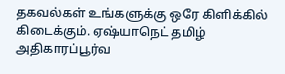தகவல்கள் உங்களுக்கு ஒரே கிளிக்கில் கிடைக்கும். ஏஷ்யாநெட் தமிழ் அதிகாரப்பூர்வ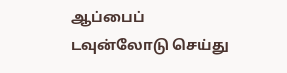ஆப்பைப் டவுன்லோடு செய்து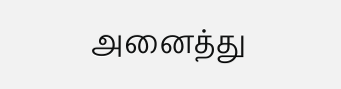அனைத்து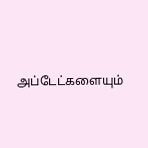அப்டேட்களையும்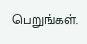பெறுங்கள்.